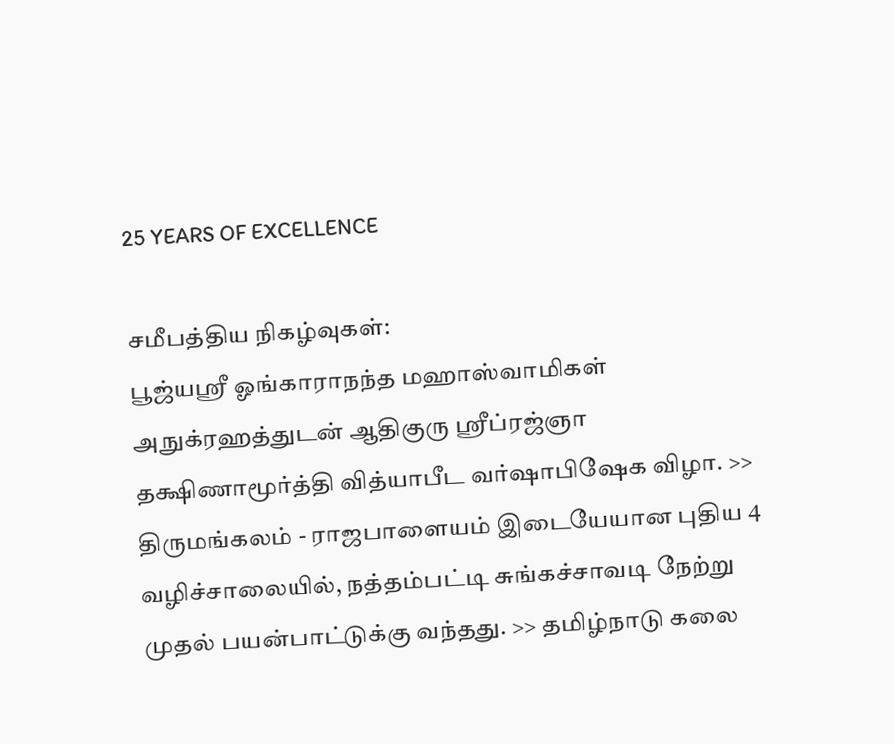25 YEARS OF EXCELLENCE

சமீபத்திய நிகழ்வுகள்:
பூஜ்யஸ்ரீ ஓங்காராநந்த மஹாஸ்வாமிகள் அநுக்ரஹத்துடன் ஆதிகுரு ஸ்ரீப்ரஜ்ஞா தக்ஷிணாமூர்த்தி வித்யாபீட வர்ஷாபிஷேக விழா. >> திருமங்கலம் - ராஜபாளையம் இடையேயான புதிய 4 வழிச்சாலையில், நத்தம்பட்டி சுங்கச்சாவடி நேற்று முதல் பயன்பாட்டுக்கு வந்தது. >> தமிழ்நாடு கலை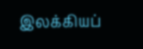இலக்கியப்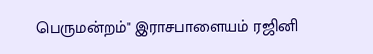பெருமன்றம்" இராசபாளையம் ரஜினி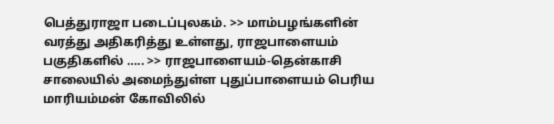பெத்துராஜா படைப்புலகம். >> மாம்பழங்களின் வரத்து அதிகரித்து உள்ளது, ராஜபாளையம் பகுதிகளில் ….. >> ராஜபாளையம்-தென்காசி சாலையில் அமைந்துள்ள புதுப்பாளையம் பெரிய மாரியம்மன் கோவிலில்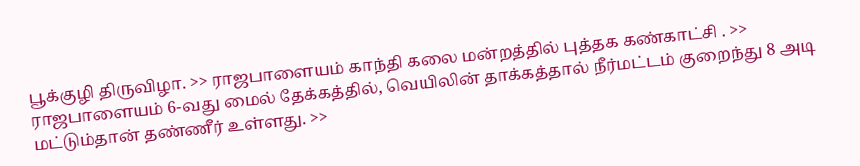பூக்குழி திருவிழா. >> ராஜபாளையம் காந்தி கலை மன்றத்தில் புத்தக கண்காட்சி . >> ராஜபாளையம் 6-வது மைல் தேக்கத்தில், வெயிலின் தாக்கத்தால் நீர்மட்டம் குறைந்து 8 அடி மட்டும்தான் தண்ணீர் உள்ளது. >>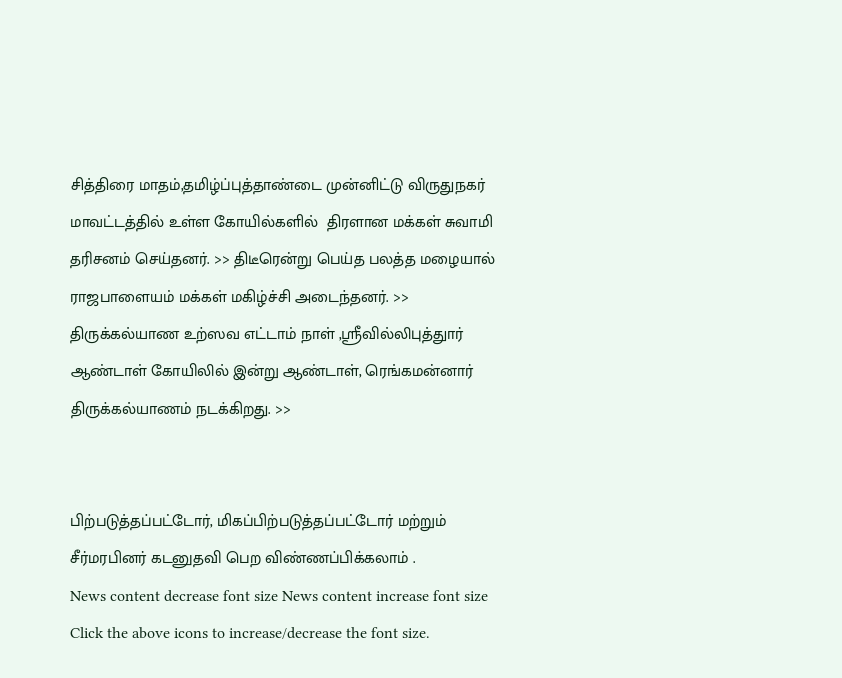சித்திரை மாதம்,தமிழ்ப்புத்தாண்டை முன்னிட்டு விருதுநகர் மாவட்டத்தில் உள்ள கோயில்களில்  திரளான மக்கள் சுவாமி தரிசனம் செய்தனர். >> திடீரென்று பெய்த பலத்த மழையால்  ராஜபாளையம் மக்கள் மகிழ்ச்சி அடைந்தனர். >> திருக்கல்யாண உற்ஸவ எட்டாம் நாள் ,ஸ்ரீவில்லிபுத்துார் ஆண்டாள் கோயிலில் இன்று ஆண்டாள், ரெங்கமன்னார் திருக்கல்யாணம் நடக்கிறது. >>


பிற்படுத்தப்பட்டோர், மிகப்பிற்படுத்தப்பட்டோர் மற்றும் சீர்மரபினர் கடனுதவி பெற விண்ணப்பிக்கலாம் .
News content decrease font size News content increase font size
Click the above icons to increase/decrease the font size.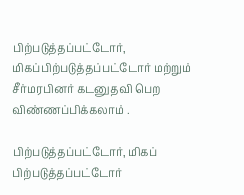பிற்படுத்தப்பட்டோர், மிகப்பிற்படுத்தப்பட்டோர் மற்றும் சீர்மரபினர் கடனுதவி பெற விண்ணப்பிக்கலாம் .

பிற்படுத்தப்பட்டோர், மிகப் பிற்படுத்தப்பட்டோர்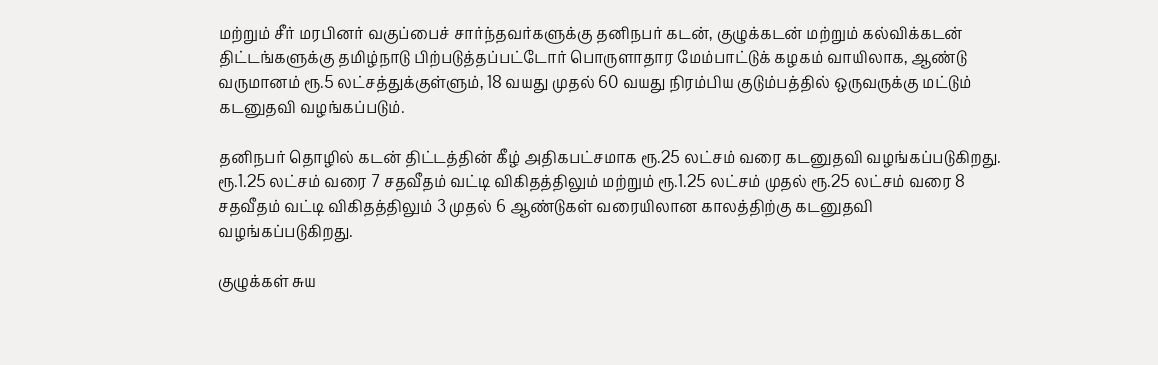மற்றும் சீர் மரபினர் வகுப்பைச் சார்ந்தவர்களுக்கு தனிநபர் கடன், குழுக்கடன் மற்றும் கல்விக்கடன் திட்டங்களுக்கு தமிழ்நாடு பிற்படுத்தப்பட்டோர் பொருளாதார மேம்பாட்டுக் கழகம் வாயிலாக, ஆண்டு வருமானம் ரூ.5 லட்சத்துக்குள்ளும், 18 வயது முதல் 60 வயது நிரம்பிய குடும்பத்தில் ஒருவருக்கு மட்டும் கடனுதவி வழங்கப்படும்.

தனிநபர் தொழில் கடன் திட்டத்தின் கீழ் அதிகபட்சமாக ரூ.25 லட்சம் வரை கடனுதவி வழங்கப்படுகிறது. ரூ.1.25 லட்சம் வரை 7 சதவீதம் வட்டி விகிதத்திலும் மற்றும் ரூ.1.25 லட்சம் முதல் ரூ.25 லட்சம் வரை 8 சதவீதம் வட்டி விகிதத்திலும் 3 முதல் 6 ஆண்டுகள் வரையிலான காலத்திற்கு கடனுதவி வழங்கப்படுகிறது.

குழுக்கள் சுய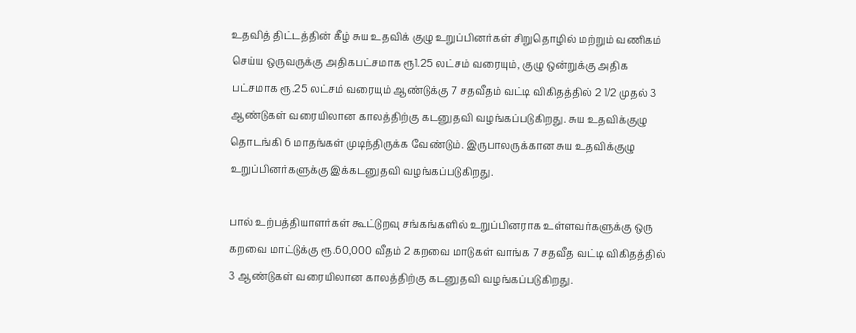உதவித் திட்டத்தின் கீழ் சுய உதவிக் குழு உறுப்பினர்கள் சிறுதொழில் மற்றும் வணிகம் செய்ய ஒருவருக்கு அதிகபட்சமாக ரூ1.25 லட்சம் வரையும், குழு ஒன்றுக்கு அதிக பட்சமாக ரூ.25 லட்சம் வரையும் ஆண்டுக்கு 7 சதவீதம் வட்டி விகிதத்தில் 2 1/2 முதல் 3 ஆண்டுகள் வரையிலான காலத்திற்கு கடனுதவி வழங்கப்படுகிறது. சுய உதவிக்குழு தொடங்கி 6 மாதங்கள் முடிந்திருக்க வேண்டும். இருபாலருக்கான சுய உதவிக்குழு உறுப்பினர்களுக்கு இக்கடனுதவி வழங்கப்படுகிறது.

பால் உற்பத்தியாளர்கள் கூட்டுறவு சங்கங்களில் உறுப்பினராக உள்ளவர்களுக்கு ஒரு கறவை மாட்டுக்கு ரூ.60,000 வீதம் 2 கறவை மாடுகள் வாங்க 7 சதவீத வட்டி விகிதத்தில் 3 ஆண்டுகள் வரையிலான காலத்திற்கு கடனுதவி வழங்கப்படுகிறது.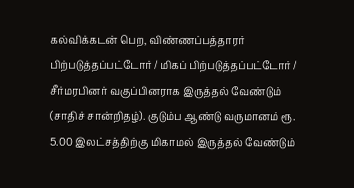கல்விக்கடன் பெற, விண்ணப்பத்தாரர் பிற்படுத்தப்பட்டோர் / மிகப் பிற்படுத்தப்பட்டோர் / சீர்மரபினர் வகுப்பினராக இருத்தல் வேண்டும் (சாதிச் சான்றிதழ்). குடும்ப ஆண்டு வருமானம் ரூ. 5.00 இலட்சத்திற்கு மிகாமல் இருத்தல் வேண்டும்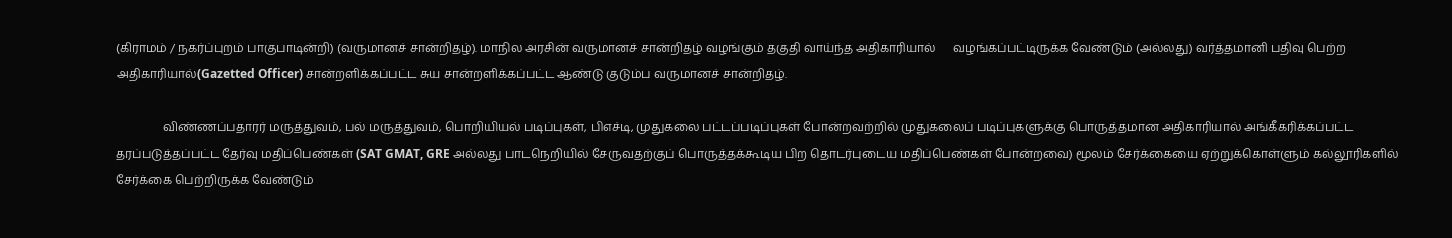(கிராமம் / நகர்ப்புறம் பாகுபாடின்றி) (வருமானச் சான்றிதழ்). மாநில அரசின் வருமானச் சான்றிதழ் வழங்கும் தகுதி வாய்ந்த அதிகாரியால்      வழங்கப்பட்டிருக்க வேண்டும் (அல்லது) வர்த்தமானி பதிவு பெற்ற அதிகாரியால்(Gazetted Officer) சான்றளிக்கப்பட்ட சுய சான்றளிக்கப்பட்ட ஆண்டு குடும்ப வருமானச் சான்றிதழ்.

                விண்ணப்பதாரர் மருத்துவம், பல் மருத்துவம், பொறியியல் படிப்புகள், பிஎச்டி, முதுகலை பட்டப்படிப்புகள் போன்றவற்றில் முதுகலைப் படிப்புகளுக்கு பொருத்தமான அதிகாரியால் அங்கீகரிக்கப்பட்ட தரப்படுத்தப்பட்ட தேர்வு மதிப்பெண்கள் (SAT GMAT, GRE அல்லது பாடநெறியில் சேருவதற்குப் பொருத்தக்கூடிய பிற தொடர்புடைய மதிப்பெண்கள் போன்றவை) மூலம் சேர்க்கையை ஏற்றுக்கொள்ளும் கல்லூரிகளில் சேர்க்கை பெற்றிருக்க வேண்டும்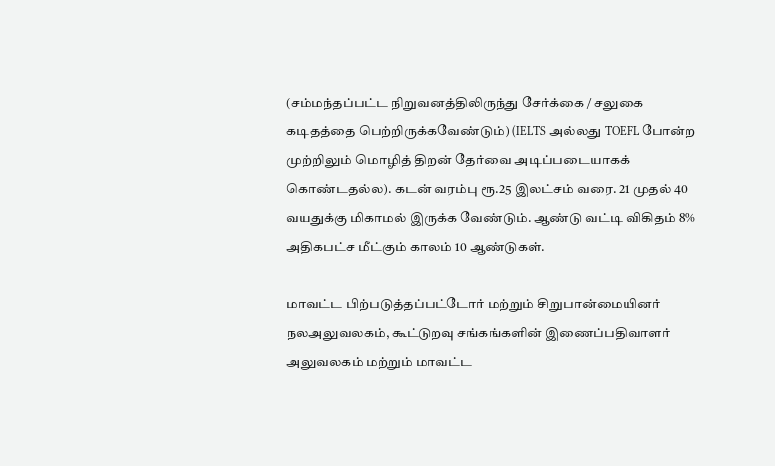(சம்மந்தப்பட்ட நிறுவனத்திலிருந்து சேர்க்கை / சலுகை கடிதத்தை பெற்றிருக்கவேண்டும்) (IELTS அல்லது TOEFL போன்ற முற்றிலும் மொழித் திறன் தேர்வை அடிப்படையாகக் கொண்டதல்ல). கடன் வரம்பு ரூ.25 இலட்சம் வரை. 21 முதல் 40 வயதுக்கு மிகாமல் இருக்க வேண்டும். ஆண்டு வட்டி விகிதம் 8% அதிகபட்ச மீட்கும் காலம் 10 ஆண்டுகள்.

மாவட்ட பிற்படுத்தப்பட்டோர் மற்றும் சிறுபான்மையினர் நலஅலுவலகம், கூட்டுறவு சங்கங்களின் இணைப்பதிவாளர் அலுவலகம் மற்றும் மாவட்ட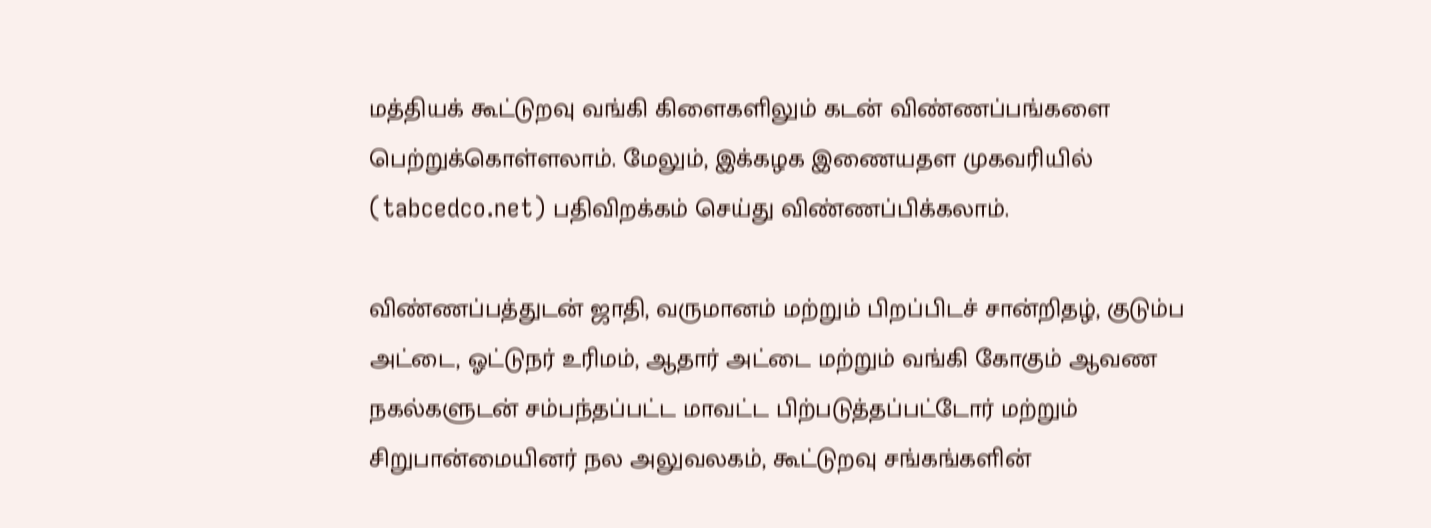மத்தியக் கூட்டுறவு வங்கி கிளைகளிலும் கடன் விண்ணப்பங்களை பெற்றுக்கொள்ளலாம். மேலும், இக்கழக இணையதள முகவரியில் (tabcedco.net) பதிவிறக்கம் செய்து விண்ணப்பிக்கலாம்.

விண்ணப்பத்துடன் ஜாதி, வருமானம் மற்றும் பிறப்பிடச் சான்றிதழ், குடும்ப அட்டை, ஓட்டுநர் உரிமம், ஆதார் அட்டை மற்றும் வங்கி கோகும் ஆவண நகல்களுடன் சம்பந்தப்பட்ட மாவட்ட பிற்படுத்தப்பட்டோர் மற்றும் சிறுபான்மையினர் நல அலுவலகம், கூட்டுறவு சங்கங்களின்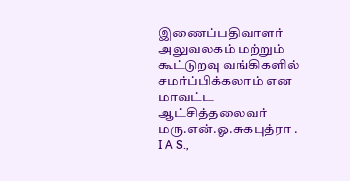இணைப்பதிவாளர் அலுவலகம் மற்றும் கூட்டுறவு வங்கிகளில் சமர்ப்பிக்கலாம் என மாவட்ட ஆட்சித்தலைவர் மரு.என்.ஓ.சுகபுத்ரா . I A S.,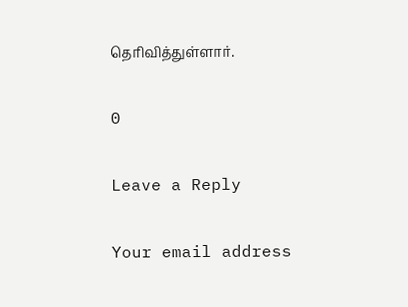தெரிவித்துள்ளார்.

0

Leave a Reply

Your email address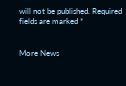will not be published. Required fields are marked *


More News